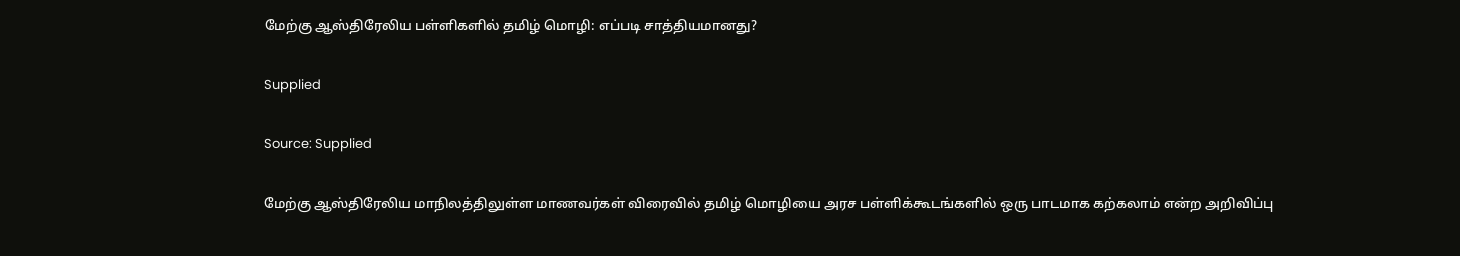மேற்கு ஆஸ்திரேலிய பள்ளிகளில் தமிழ் மொழி: எப்படி சாத்தியமானது?

Supplied

Source: Supplied

மேற்கு ஆஸ்திரேலிய மாநிலத்திலுள்ள மாணவர்கள் விரைவில் தமிழ் மொழியை அரச பள்ளிக்கூடங்களில் ஒரு பாடமாக கற்கலாம் என்ற அறிவிப்பு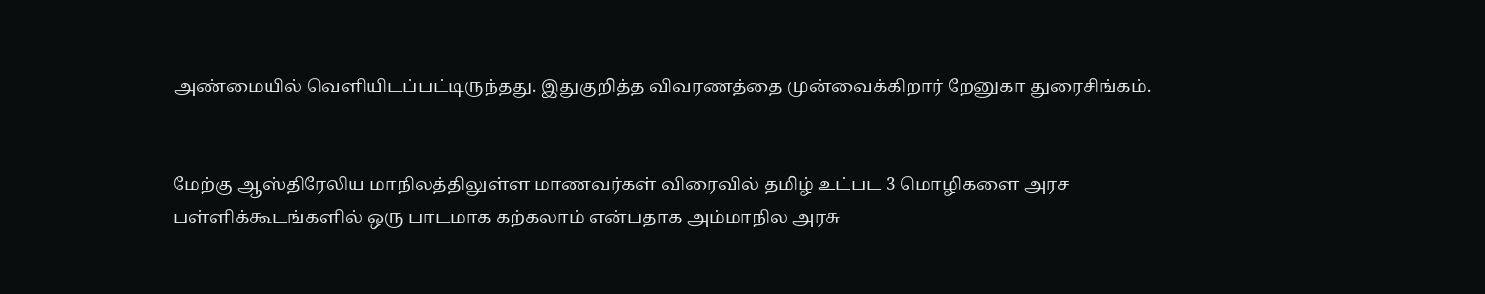அண்மையில் வெளியிடப்பட்டிருந்தது. இதுகுறித்த விவரணத்தை முன்வைக்கிறார் றேனுகா துரைசிங்கம்.


மேற்கு ஆஸ்திரேலிய மாநிலத்திலுள்ள மாணவர்கள் விரைவில் தமிழ் உட்பட 3 மொழிகளை அரச பள்ளிக்கூடங்களில் ஒரு பாடமாக கற்கலாம் என்பதாக அம்மாநில அரசு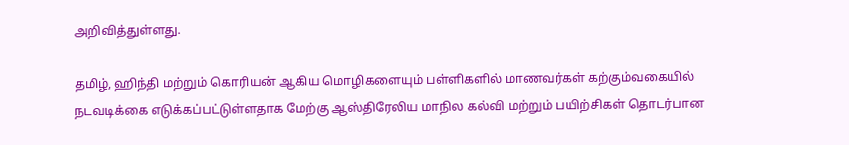அறிவித்துள்ளது.

தமிழ், ஹிந்தி மற்றும் கொரியன் ஆகிய மொழிகளையும் பள்ளிகளில் மாணவர்கள் கற்கும்வகையில் நடவடிக்கை எடுக்கப்பட்டுள்ளதாக மேற்கு ஆஸ்திரேலிய மாநில கல்வி மற்றும் பயிற்சிகள் தொடர்பான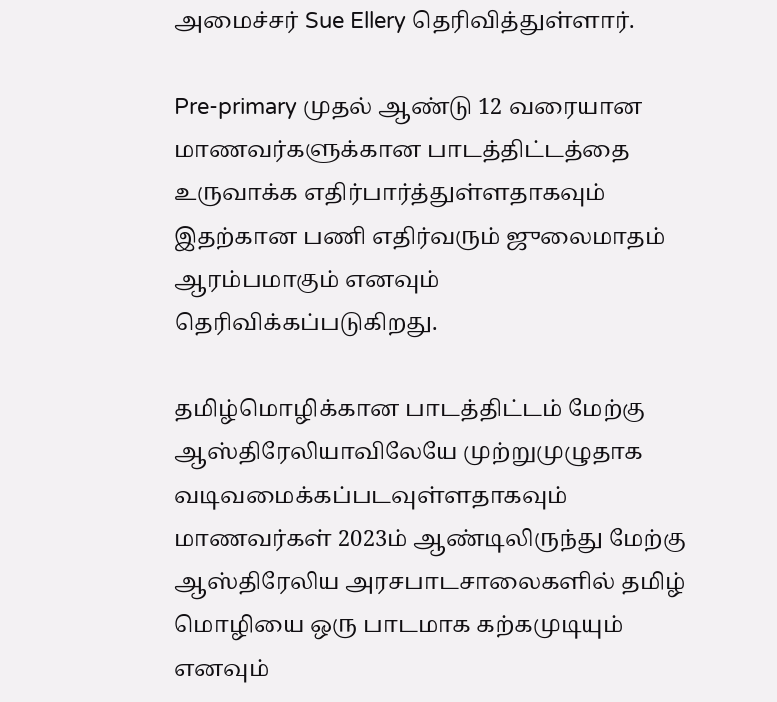அமைச்சர் Sue Ellery தெரிவித்துள்ளார்.

Pre-primary முதல் ஆண்டு 12 வரையான மாணவர்களுக்கான பாடத்திட்டத்தை உருவாக்க எதிர்பார்த்துள்ளதாகவும் இதற்கான பணி எதிர்வரும் ஜுலைமாதம் ஆரம்பமாகும் எனவும் தெரிவிக்கப்படுகிறது.

தமிழ்மொழிக்கான பாடத்திட்டம் மேற்கு ஆஸ்திரேலியாவிலேயே முற்றுமுழுதாக வடிவமைக்கப்படவுள்ளதாகவும் மாணவர்கள் 2023ம் ஆண்டிலிருந்து மேற்கு ஆஸ்திரேலிய அரசபாடசாலைகளில் தமிழ் மொழியை ஒரு பாடமாக கற்கமுடியும் எனவும்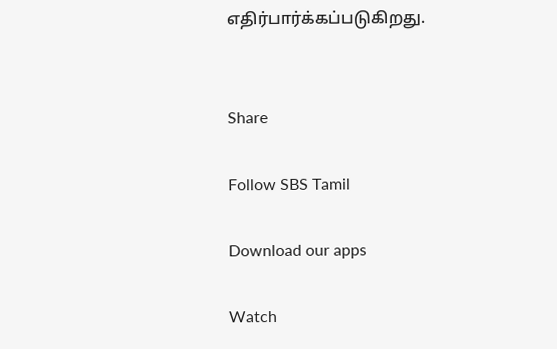எதிர்பார்க்கப்படுகிறது.


Share

Follow SBS Tamil

Download our apps

Watch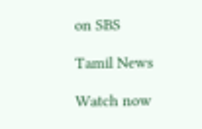on SBS

Tamil News

Watch now